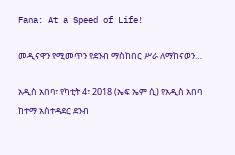Fana: At a Speed of Life!

መዲናዋን የሚመጥን የደንብ ማስከበር ሥራ ለማከናወን…

አዲስ አበባ፣ የካቲት 4፣ 2018 (ኤፍ ኤም ሲ) የአዲስ አበባ ከተማ አስተዳደር ደንብ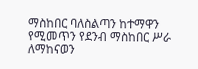ማስከበር ባለስልጣን ከተማዋን የሚመጥን የደንብ ማስከበር ሥራ ለማከናወን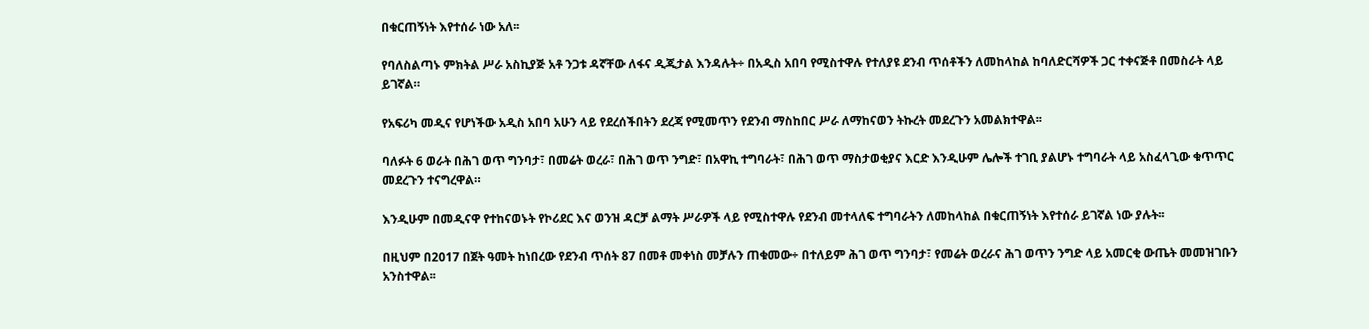በቁርጠኝነት እየተሰራ ነው አለ፡፡

የባለስልጣኑ ምክትል ሥራ አስኪያጅ አቶ ንጋቱ ዳኛቸው ለፋና ዲጂታል እንዳሉት÷ በአዲስ አበባ የሚስተዋሉ የተለያዩ ደንብ ጥሰቶችን ለመከላከል ከባለድርሻዎች ጋር ተቀናጅቶ በመስራት ላይ ይገኛል።

የአፍሪካ መዲና የሆነችው አዲስ አበባ አሁን ላይ የደረሰችበትን ደረጃ የሚመጥን የደንብ ማስከበር ሥራ ለማከናወን ትኩረት መደረጉን አመልክተዋል፡፡

ባለፉት 6 ወራት በሕገ ወጥ ግንባታ፣ በመሬት ወረራ፣ በሕገ ወጥ ንግድ፣ በአዋኪ ተግባራት፣ በሕገ ወጥ ማስታወቂያና እርድ እንዲሁም ሌሎች ተገቢ ያልሆኑ ተግባራት ላይ አስፈላጊው ቁጥጥር መደረጉን ተናግረዋል።

እንዲሁም በመዲናዋ የተከናወኑት የኮሪደር እና ወንዝ ዳርቻ ልማት ሥራዎች ላይ የሚስተዋሉ የደንብ መተላለፍ ተግባራትን ለመከላከል በቁርጠኝነት እየተሰራ ይገኛል ነው ያሉት፡፡

በዚህም በ2017 በጀት ዓመት ከነበረው የደንብ ጥሰት 87 በመቶ መቀነስ መቻሉን ጠቁመው÷ በተለይም ሕገ ወጥ ግንባታ፣ የመሬት ወረራና ሕገ ወጥን ንግድ ላይ አመርቂ ውጤት መመዝገቡን አንስተዋል፡፡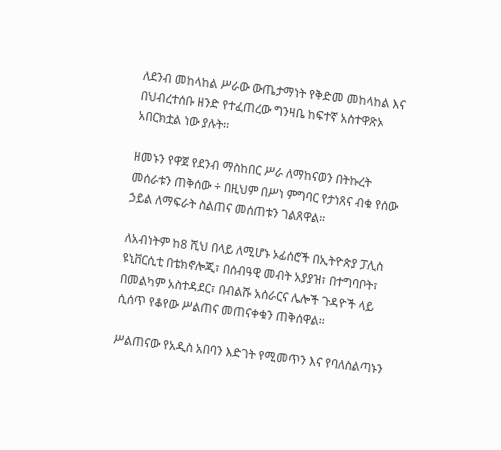ለደንብ መከላከል ሥራው ውጤታማነት የቅድመ መከላከል እና በህብረተሰቡ ዘንድ የተፈጠረው ግንዛቤ ከፍተኛ አስተዋጽኦ አበርክቷል ነው ያሉት፡፡

ዘመኑን የዋጀ የደንብ ማስከበር ሥራ ለማከናወን በትኩረት መሰራቱን ጠቅሰው ÷ በዚህም በሥነ ምግባር የታነጸና ብቁ የሰው ኃይል ለማፍራት ስልጠና መሰጠቱን ገልጸዋል።

ለአብነትም ከ8 ሺህ በላይ ለሚሆኑ ኦፊሰሮች በኢትዮጵያ ፓሊስ ዩኒቨርሲቲ በቴክኖሎጂ፣ በሰብዓዊ መብት አያያዝ፣ በተግባቦት፣ በመልካም አስተዳደር፣ በብልሹ አሰራርና ሌሎች ጉዳዮች ላይ ሲሰጥ የቆየው ሥልጠና መጠናቀቁን ጠቅሰዋል፡፡

ሥልጠናው የአዲስ አበባን እድገት የሚመጥን እና የባለስልጣኑን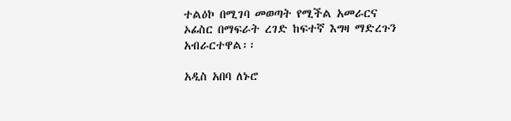ተልዕኮ በሚገባ መወጣት የሚችል አመራርና ኦፊስር በማፍራት ረገድ ከፍተኛ እግዛ ማድረጉን አብራርተዋል፡፡

አዲስ አበባ ለኑሮ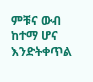ምቹና ውብ ከተማ ሆና እንድትቀጥል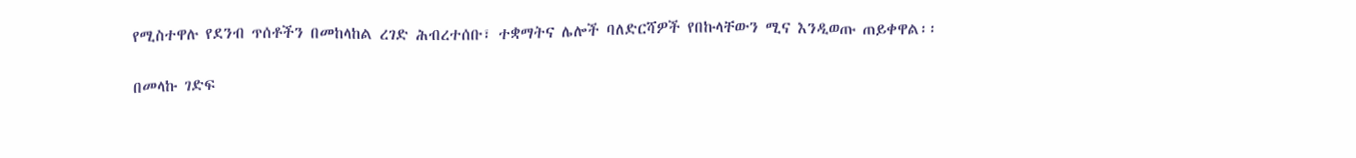የሚስተዋሉ የደንብ ጥሰቶችን በመከላከል ረገድ ሕብረተሰቡ፣ ተቋማትና ሌሎች ባለድርሻዎች የበኩላቸውን ሚና እንዲወጡ ጠይቀዋል፡፡

በመላኩ ገድፍ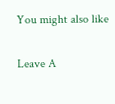You might also like

Leave A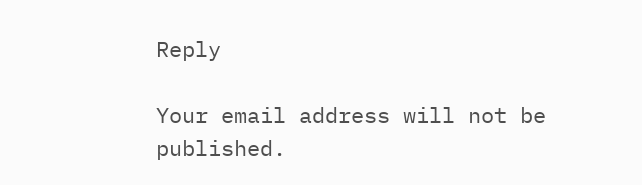Reply

Your email address will not be published.